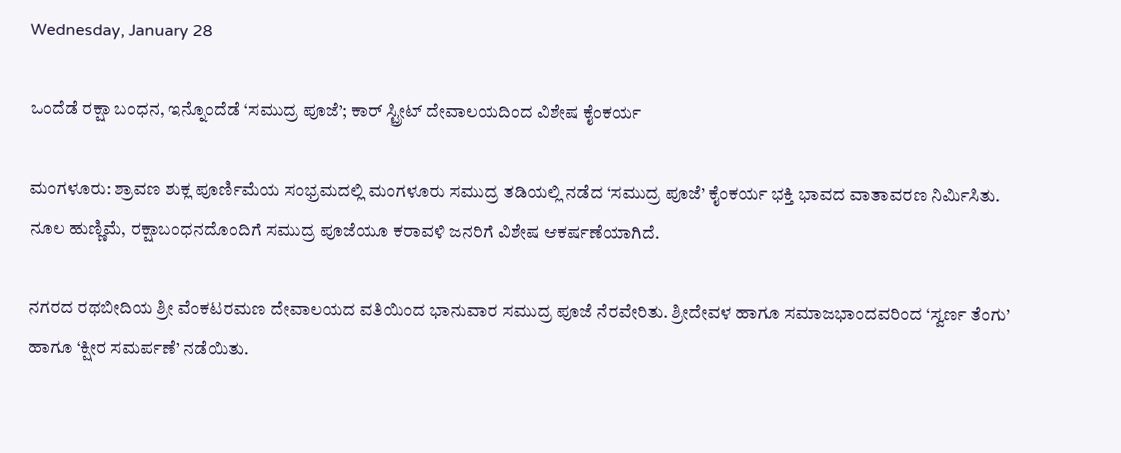Wednesday, January 28

ಒಂದೆಡೆ ರಕ್ಷಾ ಬಂಧನ, ಇನ್ನೊಂದೆಡೆ ‘ಸಮುದ್ರ ಪೂಜೆ’; ಕಾರ್ ಸ್ಟ್ರೀಟ್ ದೇವಾಲಯದಿಂದ ವಿಶೇಷ ಕೈಂಕರ್ಯ

ಮಂಗಳೂರು: ಶ್ರಾವಣ ಶುಕ್ಲ ಪೂರ್ಣಿಮೆಯ ಸಂಭ್ರಮದಲ್ಲಿ ಮಂಗಳೂರು ಸಮುದ್ರ ತಡಿಯಲ್ಲಿ ನಡೆದ ‘ಸಮುದ್ರ ಪೂಜೆ’ ಕೈಂಕರ್ಯ ಭಕ್ತಿ ಭಾವದ ವಾತಾವರಣ ನಿರ್ಮಿಸಿತು. ನೂಲ ಹುಣ್ಣಿಮೆ, ರಕ್ಷಾಬಂಧನದೊಂದಿಗೆ ಸಮುದ್ರ ಪೂಜೆಯೂ ಕರಾವಳಿ ಜನರಿಗೆ ವಿಶೇಷ ಆಕರ್ಷಣೆಯಾಗಿದೆ.

ನಗರದ ರಥಬೀದಿಯ ಶ್ರೀ ವೆಂಕಟರಮಣ ದೇವಾಲಯದ ವತಿಯಿಂದ ಭಾನುವಾರ ಸಮುದ್ರ ಪೂಜೆ ನೆರವೇರಿತು. ಶ್ರೀದೇವಳ ಹಾಗೂ ಸಮಾಜಭಾಂದವರಿಂದ ‘ಸ್ವರ್ಣ ತೆಂಗು’ ಹಾಗೂ ‘ಕ್ಷೀರ ಸಮರ್ಪಣೆ’ ನಡೆಯಿತು.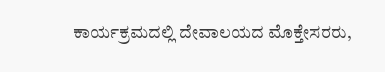ಕಾರ್ಯಕ್ರಮದಲ್ಲಿ ದೇವಾಲಯದ ಮೊಕ್ತೇಸರರು,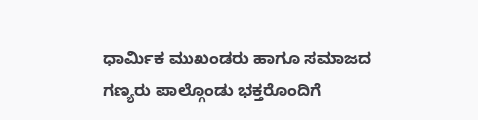ಧಾರ್ಮಿಕ ಮುಖಂಡರು ಹಾಗೂ ಸಮಾಜದ ಗಣ್ಯರು ಪಾಲ್ಗೊಂಡು ಭಕ್ತರೊಂದಿಗೆ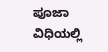ಪೂಜಾ ವಿಧಿಯಲ್ಲಿ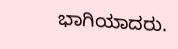ಭಾಗಿಯಾದರು.